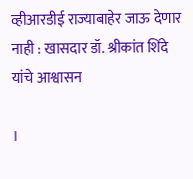व्हीआरडीई राज्याबाहेर जाऊ देणार नाही : खासदार डॉ. श्रीकांत शिंदे यांचे आश्वासन

।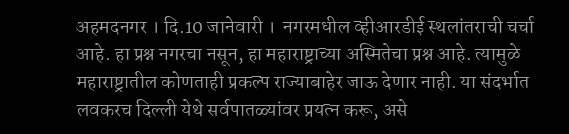अहमदनगर । दि.10 जानेवारी ।  नगरमधील व्हीआरडीई स्थलांतराची चर्चा आहे. हा प्रश्न नगरचा नसून, हा महाराष्ट्राच्या अस्मितेचा प्रश्न आहे. त्यामुळे महाराष्ट्रातील कोणताही प्रकल्प राज्याबाहेर जाऊ देणार नाही. या संदर्भात लवकरच दिल्ली येथे सर्वपातळ्यांवर प्रयत्न करू, असे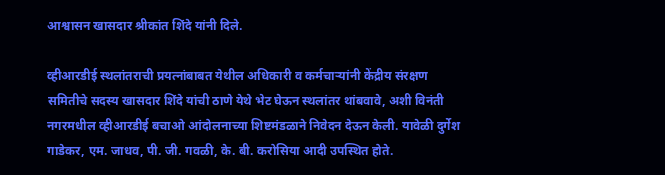आश्वासन खासदार श्रीकांत शिंदे यांनी दिले.

व्हीआरडीई स्थलांतराची प्रयत्नांबाबत येथील अधिकारी व कर्मचाऱ्यांनी केंद्रीय संरक्षण समितीचे सदस्य खासदार शिंदे यांची ठाणे येथे भेट घेऊन स्थलांतर थांबवावे, अशी विनंती नगरमधील व्हीआरडीई बचाओ आंदोलनाच्या शिष्टमंडळाने निवेदन देऊन केली. यावेळी दुर्गेश गाडेकर, एम. जाधव, पी. जी. गवळी, के. बी. करोसिया आदी उपस्थित होते.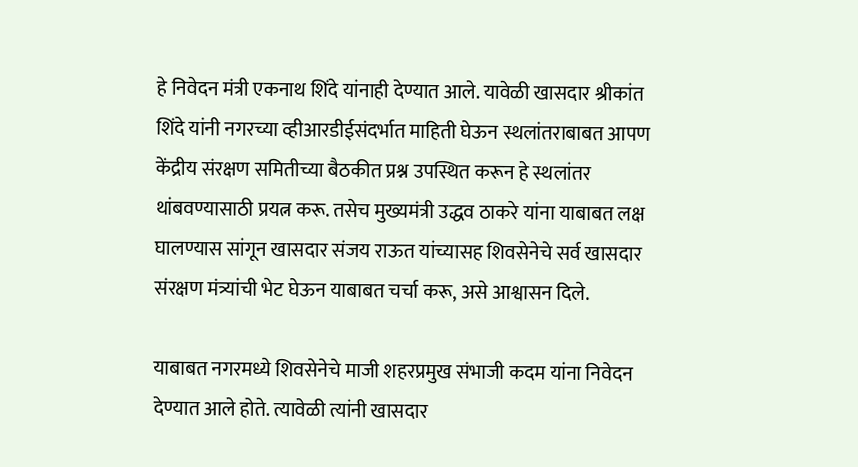हे निवेदन मंत्री एकनाथ शिंदे यांनाही देण्यात आले. यावेळी खासदार श्रीकांत शिंदे यांनी नगरच्या व्हीआरडीईसंदर्भात माहिती घेऊन स्थलांतराबाबत आपण केंद्रीय संरक्षण समितीच्या बैठकीत प्रश्न उपस्थित करून हे स्थलांतर थांबवण्यासाठी प्रयत्न करू. तसेच मुख्यमंत्री उद्धव ठाकरे यांना याबाबत लक्ष घालण्यास सांगून खासदार संजय राऊत यांच्यासह शिवसेनेचे सर्व खासदार संरक्षण मंत्र्यांची भेट घेऊन याबाबत चर्चा करू, असे आश्वासन दिले.

याबाबत नगरमध्ये शिवसेनेचे माजी शहरप्रमुख संभाजी कदम यांना निवेदन देण्यात आले होते. त्यावेळी त्यांनी खासदार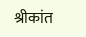श्रीकांत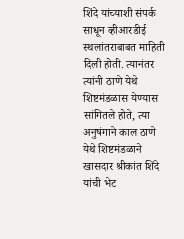शिंदे यांच्याशी संपर्क साधून व्हीआरडीई स्थलांतराबाबत माहिती दिली होती. त्यानंतर त्यांनी ठाणे येथे शिष्टमंडळास येण्यास सांगितले होते, त्या अनुषंगाने काल ठाणे येथे शिष्टमंडळाने खासदार श्रीकांत शिंदे यांची भेट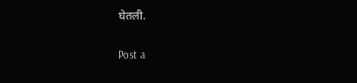घेतली.

Post a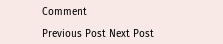Comment

Previous Post Next Post